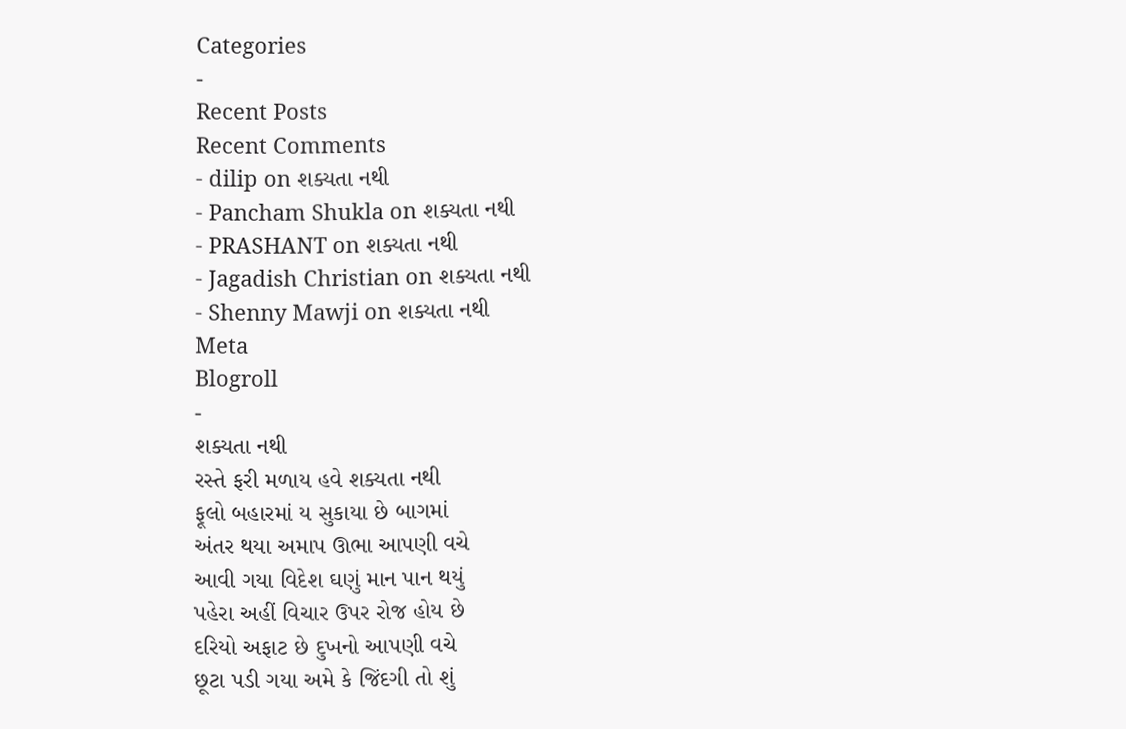Categories
-
Recent Posts
Recent Comments
- dilip on શક્યતા નથી
- Pancham Shukla on શક્યતા નથી
- PRASHANT on શક્યતા નથી
- Jagadish Christian on શક્યતા નથી
- Shenny Mawji on શક્યતા નથી
Meta
Blogroll
-
શક્યતા નથી
રસ્તે ફરી મળાય હવે શક્યતા નથી
ફૂલો બહારમાં ય સુકાયા છે બાગમાં
અંતર થયા અમાપ ઊભા આપણી વચે
આવી ગયા વિદેશ ઘણું માન પાન થયું
પહેરા અહીં વિચાર ઉપર રોજ હોય છે
દરિયો અફાટ છે દુખનો આપણી વચે
છૂટા પડી ગયા અમે કે જિંદગી તો શું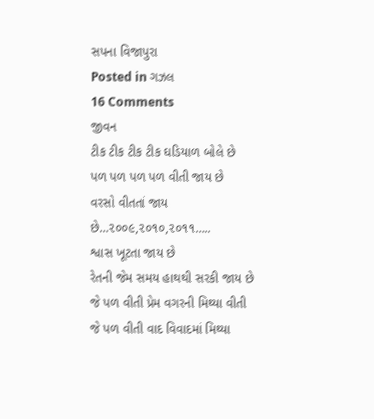સપના વિજાપુરા
Posted in ગઝલ
16 Comments
જીવન
ટીક ટીક ટીક ટીક ઘડિયાળ બોલે છે
પળ પળ પળ પળ વીતી જાય છે
વરસો વીતતાં જાય છે…૨૦૦૯,૨૦૧૦,૨૦૧૧…..
શ્વાસ ખૂટતા જાય છે
રેતની જેમ સમય હાથથી સરકી જાય છે
જે પળ વીતી પ્રેમ વગરની મિથ્યા વીતી
જે પળ વીતી વાદ વિવાદમાં મિથ્યા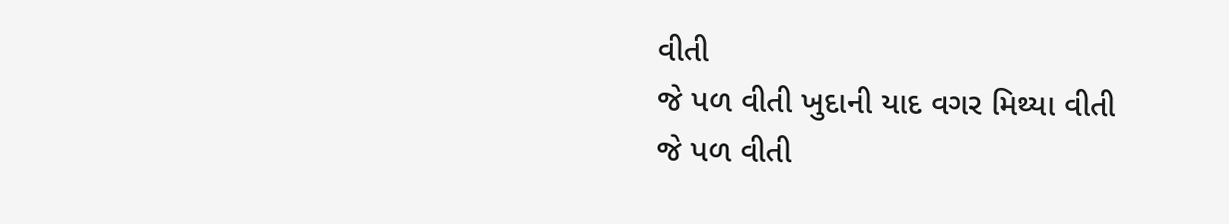વીતી
જે પળ વીતી ખુદાની યાદ વગર મિથ્યા વીતી
જે પળ વીતી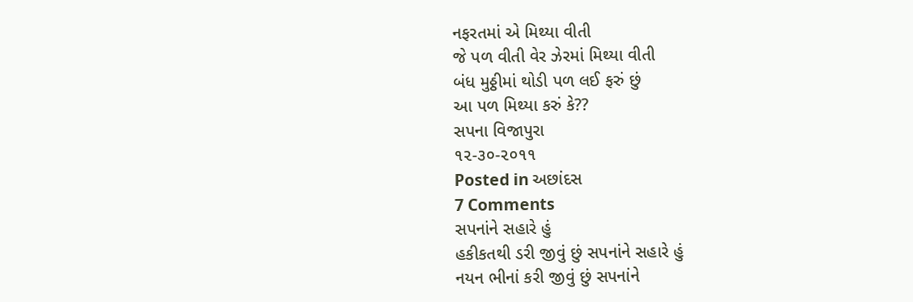નફરતમાં એ મિથ્યા વીતી
જે પળ વીતી વેર ઝેરમાં મિથ્યા વીતી
બંધ મુઠ્ઠીમાં થોડી પળ લઈ ફરું છું
આ પળ મિથ્યા કરું કે??
સપના વિજાપુરા
૧૨-૩૦-૨૦૧૧
Posted in અછાંદસ
7 Comments
સપનાંને સહારે હું
હકીકતથી ડરી જીવું છું સપનાંને સહારે હું
નયન ભીનાં કરી જીવું છું સપનાંને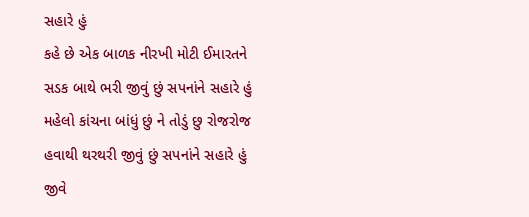સહારે હું
કહે છે એક બાળક નીરખી મોટી ઈમારતને
સડક બાથે ભરી જીવું છું સપનાંને સહારે હું
મહેલો કાંચના બાંધું છું ને તોડું છુ રોજરોજ
હવાથી થરથરી જીવું છું સપનાંને સહારે હું
જીવે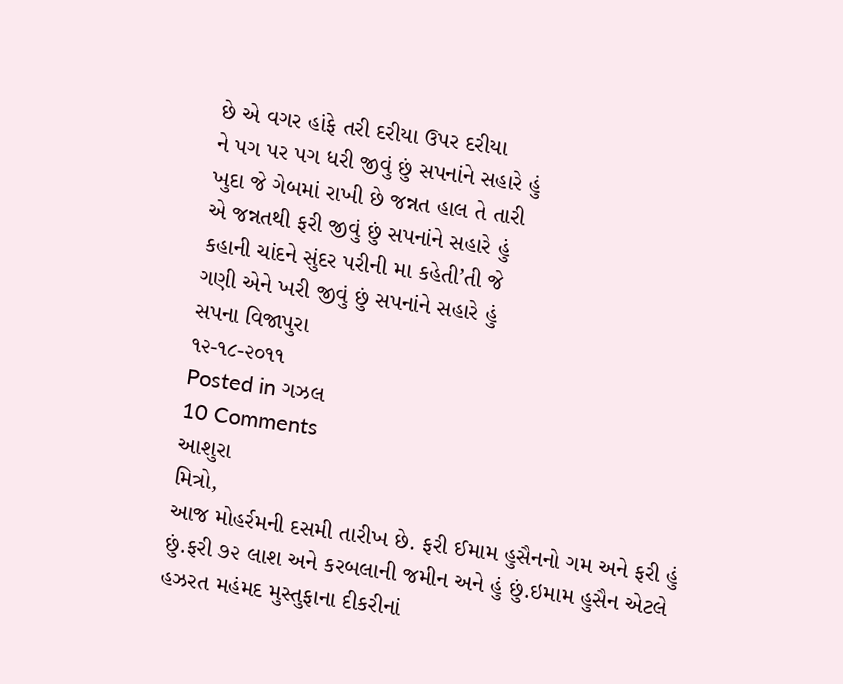છે એ વગર હાંફે તરી દરીયા ઉપર દરીયા
ને પગ પર પગ ધરી જીવું છું સપનાંને સહારે હું
ખુદા જે ગેબમાં રાખી છે જન્નત હાલ તે તારી
એ જન્નતથી ફરી જીવું છું સપનાંને સહારે હું
કહાની ચાંદને સુંદર પરીની મા કહેતી’તી જે
ગણી એને ખરી જીવું છું સપનાંને સહારે હું
સપના વિજાપુરા
૧૨-૧૮-૨૦૧૧
Posted in ગઝલ
10 Comments
આશુરા
મિત્રો,
આજ મોહર્રમની દસમી તારીખ છે. ફરી ઈમામ હુસૈનનો ગમ અને ફરી હું છું.ફરી ૭૨ લાશ અને કરબલાની જમીન અને હું છું.ઇમામ હુસૈન એટલે હઝરત મહંમદ મુસ્તુફાના દીકરીનાં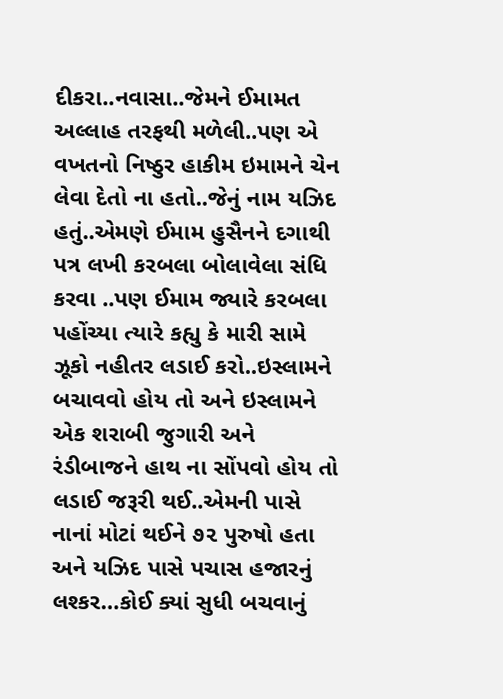દીકરા..નવાસા..જેમને ઈમામત અલ્લાહ તરફથી મળેલી..પણ એ વખતનો નિષ્ઠુર હાકીમ ઇમામને ચેન લેવા દેતો ના હતો..જેનું નામ યઝિદ હતું..એમણે ઈમામ હુસૈનને દગાથી પત્ર લખી કરબલા બોલાવેલા સંધિ કરવા ..પણ ઈમામ જ્યારે કરબલા પહોંચ્યા ત્યારે કહ્યુ કે મારી સામે ઝૂકો નહીતર લડાઈ કરો..ઇસ્લામને બચાવવો હોય તો અને ઇસ્લામને એક શરાબી જુગારી અને રંડીબાજને હાથ ના સોંપવો હોય તો લડાઈ જરૂરી થઈ..એમની પાસે નાનાં મોટાં થઈને ૭૨ પુરુષો હતા અને યઝિદ પાસે પચાસ હજારનું લશ્કર…કોઈ ક્યાં સુધી બચવાનું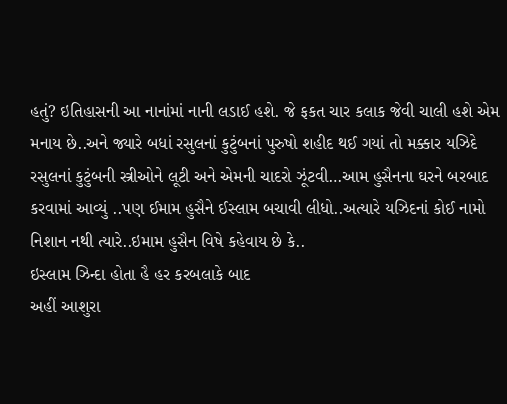હતું? ઇતિહાસની આ નાનાંમાં નાની લડાઈ હશે. જે ફકત ચાર કલાક જેવી ચાલી હશે એમ મનાય છે..અને જ્યારે બધાં રસુલનાં કુટુંબનાં પુરુષો શહીદ થઈ ગયાં તો મક્કાર યઝિદે રસુલનાં કુટુંબની સ્ત્રીઓને લૂટી અને એમની ચાદરો ઝૂંટવી…આમ હુસૈનના ઘરને બરબાદ કરવામાં આવ્યું ..પણ ઈમામ હુસૈને ઈસ્લામ બચાવી લીધો..અત્યારે યઝિદનાં કોઈ નામો નિશાન નથી ત્યારે..ઇમામ હુસૈન વિષે કહેવાય છે કે..
ઇસ્લામ ઝિન્દા હોતા હૈ હર કરબલાકે બાદ
અહીં આશુરા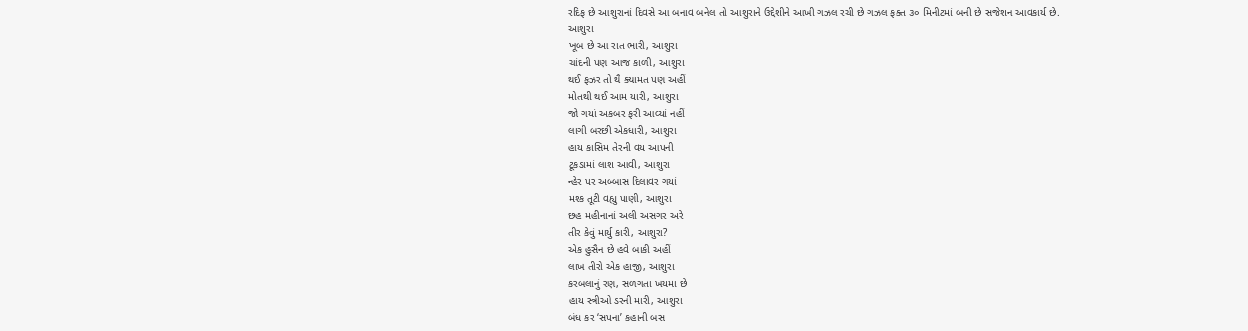રદિફ છે આશુરાનાં દિવસે આ બનાવ બનેલ તો આશુરાને ઉદ્દેશીને આખી ગઝલ રચી છે ગઝલ ફક્ત ૩૦ મિનીટમાં બની છે સજેશન આવકાર્ય છે.
આશુરા
ખૂબ છે આ રાત ભારી, આશુરા
ચાંદની પણ આજ કાળી, આશુરા
થઈ ફઝર તો થૈ ક્યામત પણ અહીં
મોતથી થઈ આમ યારી, આશુરા
જો ગયાં અકબર ફરી આવ્યાં નહીં
લાગી બરછી એકધારી, આશુરા
હાય કાસિમ તેરની વય આપની
ટૂકડામાં લાશ આવી, આશુરા
ન્હેર પર અબ્બાસ દિલાવર ગયાં
મશ્ક તૂટી વહ્યુ પાણી, આશુરા
છહ મહીનાનાં અલી અસગર અરે
તીર કેવું માર્યુ કારી, આશુરા?
એક હુસૈન છે હવે બાકી અહીં
લાખ તીરો એક હાજી, આશુરા
કરબલાનું રણ, સળગતા ખયમા છે
હાય સ્ત્રીઓ ડરની મારી, આશુરા
બંધ કર ‘સપના’ કહાની બસ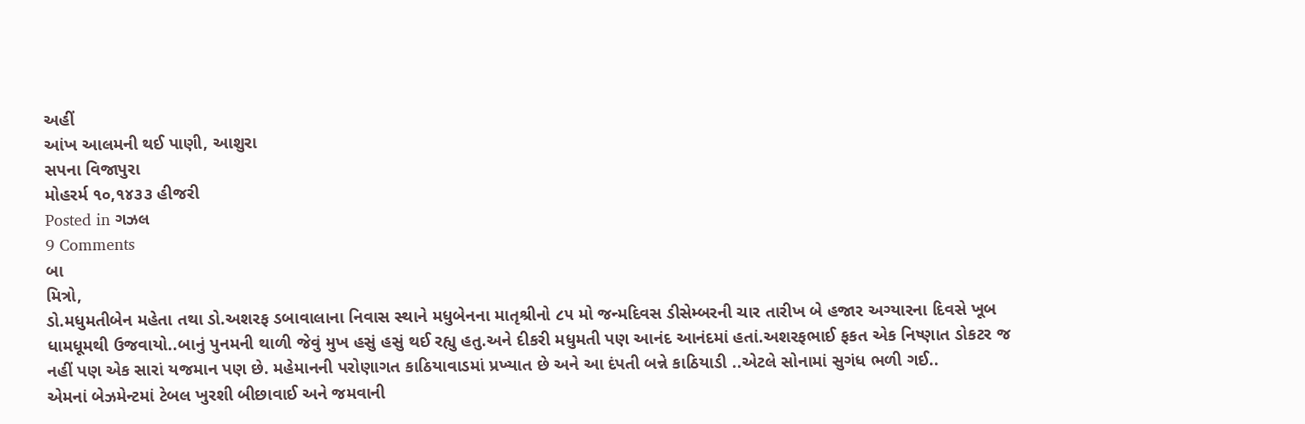અહીં
આંખ આલમની થઈ પાણી, આશુરા
સપના વિજાપુરા
મોહરર્મ ૧૦,૧૪૩૩ હીજરી
Posted in ગઝલ
9 Comments
બા
મિત્રો,
ડો.મધુમતીબેન મહેતા તથા ડો.અશરફ ડબાવાલાના નિવાસ સ્થાને મધુબેનના માતૃશ્રીનો ૮૫ મો જન્મદિવસ ડીસેમ્બરની ચાર તારીખ બે હજાર અગ્યારના દિવસે ખૂબ ધામધૂમથી ઉજવાયો..બાનું પુનમની થાળી જેવું મુખ હસું હસું થઈ રહ્યુ હતુ.અને દીકરી મધુમતી પણ આનંદ આનંદમાં હતાં.અશરફભાઈ ફકત એક નિષ્ણાત ડોકટર જ નહીં પણ એક સારાં યજમાન પણ છે. મહેમાનની પરોણાગત કાઠિયાવાડમાં પ્રખ્યાત છે અને આ દંપતી બન્ને કાઠિયાડી ..એટલે સોનામાં સુગંધ ભળી ગઈ..
એમનાં બેઝમેન્ટમાં ટેબલ ખુરશી બીછાવાઈ અને જમવાની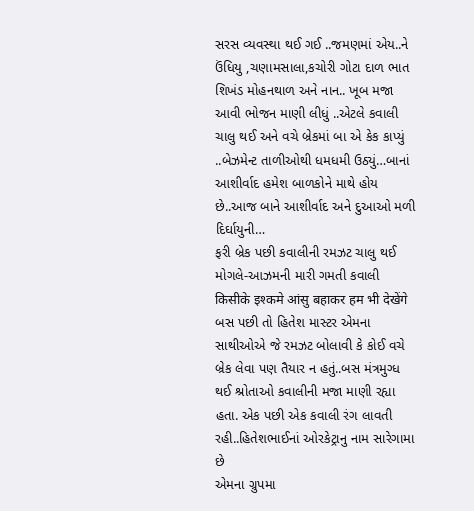સરસ વ્યવસ્થા થઈ ગઈ ..જમણમાં એય..ને ઉંધિયુ ,ચણામસાલા,કચોરી ગોટા દાળ ભાત શિખંડ મોહનથાળ અને નાન.. ખૂબ મજા આવી ભોજન માણી લીધું ..એટલે કવાલી ચાલુ થઈ અને વચે બ્રેકમાં બા એ કેક કાપ્યું ..બેઝમેન્ટ તાળીઓથી ધમધમી ઉઠ્યું…બાનાં આશીર્વાદ હમેશ બાળકોને માથે હોય છે..આજ બાને આશીર્વાદ અને દુઆઓ મળી દિર્ઘાયુની…
ફરી બ્રેક પછી કવાલીની રમઝટ ચાલુ થઈ મોગલે-આઝમની મારી ગમતી કવાલી
किसीके इश्कमे आंसु बहाकर हम भी देखेंगे
બસ પછી તો હિતેશ માસ્ટર એમના સાથીઓએ જે રમઝટ બોલાવી કે કોઈ વચે બ્રેક લેવા પણ તૈયાર ન હતું..બસ મંત્રમુગ્ધ થઈ શ્રોતાઓ કવાલીની મજા માણી રહ્યા હતા. એક પછી એક કવાલી રંગ લાવતી રહી..હિતેશભાઈનાં ઓરકેટ્રાનુ નામ સારેગામા છે
એમના ગ્રુપમા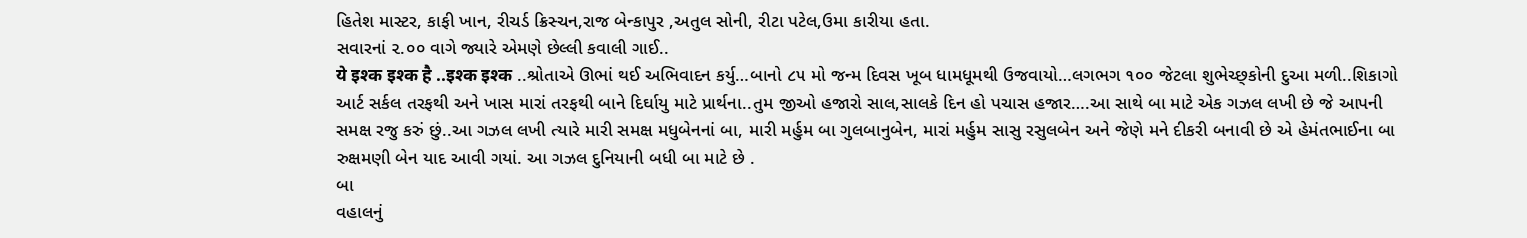હિતેશ માસ્ટર, કાફી ખાન, રીચર્ડ ક્રિસ્ચન,રાજ બેન્કાપુર ,અતુલ સોની, રીટા પટેલ,ઉમા કારીયા હતા.
સવારનાં ૨.૦૦ વાગે જ્યારે એમણે છેલ્લી કવાલી ગાઈ..
ये इश्क इश्क है ..इश्क इश्क ..શ્રોતાએ ઊભાં થઈ અભિવાદન કર્યુ…બાનો ૮૫ મો જન્મ દિવસ ખૂબ ધામધૂમથી ઉજવાયો…લગભગ ૧૦૦ જેટલા શુભેચ્છ્કોની દુઆ મળી..શિકાગો આર્ટ સર્કલ તરફથી અને ખાસ મારાં તરફથી બાને દિર્ઘાયુ માટે પ્રાર્થના..તુમ જીઓ હજારો સાલ,સાલકે દિન હો પચાસ હજાર….આ સાથે બા માટે એક ગઝલ લખી છે જે આપની સમક્ષ રજુ કરું છું..આ ગઝલ લખી ત્યારે મારી સમક્ષ મધુબેનનાં બા, મારી મર્હુમ બા ગુલબાનુબેન, મારાં મર્હુમ સાસુ રસુલબેન અને જેણે મને દીકરી બનાવી છે એ હેમંતભાઈના બા રુક્ષમણી બેન યાદ આવી ગયાં. આ ગઝલ દુનિયાની બધી બા માટે છે .
બા
વહાલનું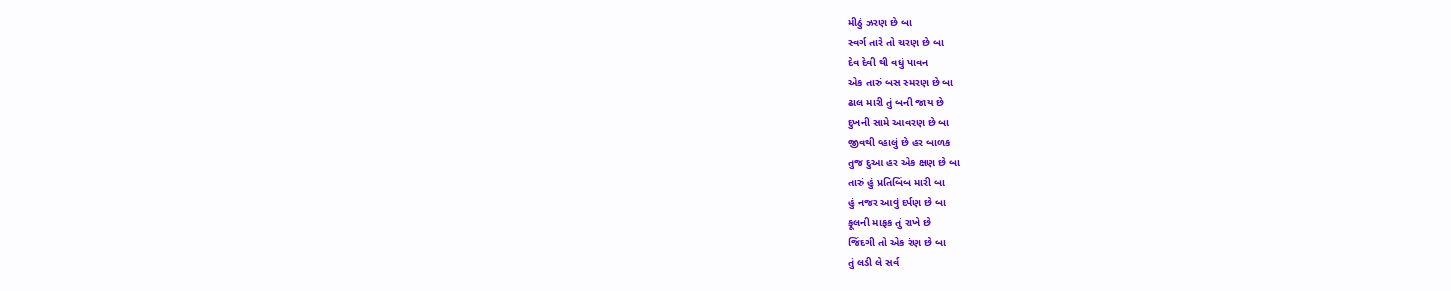મીઠું ઝરણ છે બા
સ્વર્ગ તારે તો ચરણ છે બા
દેવ દેવી થી વધું પાવન
એક તારું બસ સ્મરણ છે બા
ઢાલ મારી તું બની જાય છે
દુખની સામે આવરણ છે બા
જીવથી વ્હાલું છે હર બાળક
તુજ દુઆ હર એક ક્ષણ છે બા
તારું હું પ્રતિબિંબ મારી બા
હું નજર આવું દર્પણ છે બા
ફૂલની માફક તું રાખે છે
જિંદગી તો એક રંણ છે બા
તું લડી લે સર્વ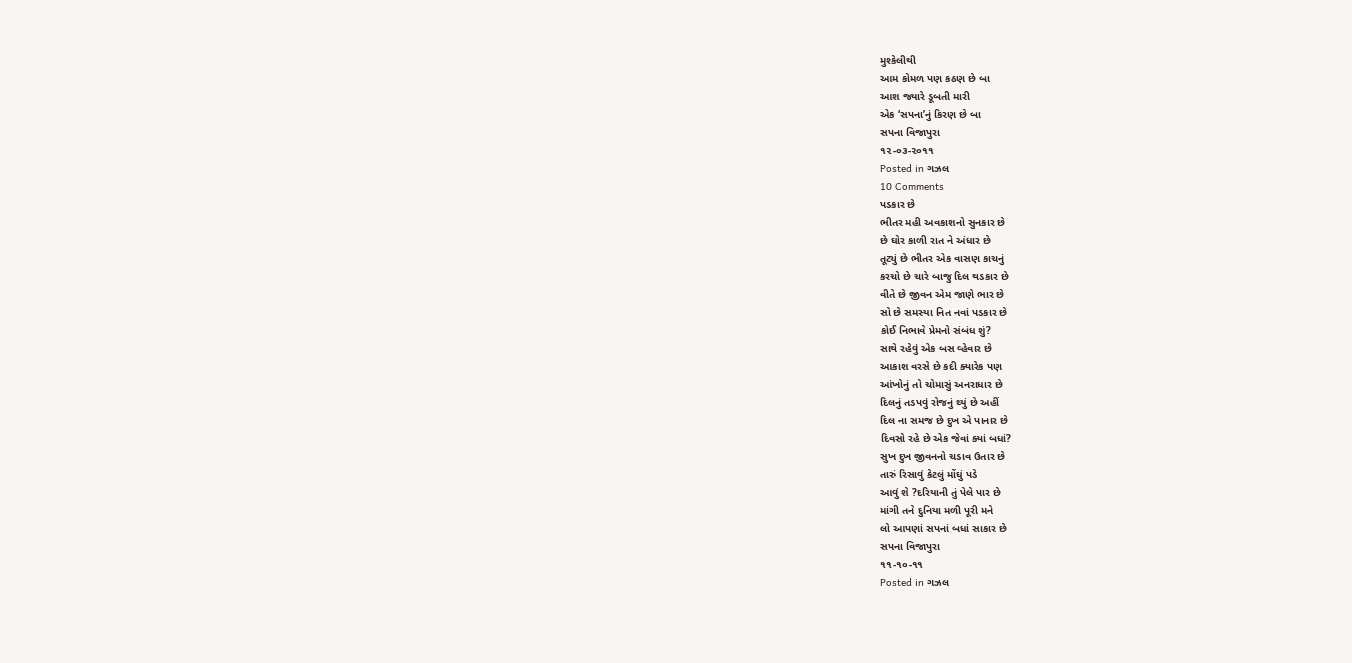મુશ્કેલીથી
આમ કોમળ પણ કઠણ છે બા
આશ જ્યારે ડૂબતી મારી
એક ‘સપના’નું કિરણ છે બા
સપના વિજાપુરા
૧૨-૦૩-૨૦૧૧
Posted in ગઝલ
10 Comments
પડકાર છે
ભીતર મહી અવકાશનો સુનકાર છે
છે ઘોર કાળી રાત ને અંધાર છે
તૂટ્યું છે ભીતર એક વાસણ કાચનું
કરચો છે ચારે બાજુ દિલ થડકાર છે
વીતે છે જીવન એમ જાણે ભાર છે
સો છે સમસ્યા નિત નવાં પડકાર છે
કોઈ નિભાવે પ્રેમનો સંબંધ શું?
સાથે રહેવું એક બસ વ્હેવાર છે
આકાશ વરસે છે કદી ક્યારેક પણ
આંખોનું તો ચોમાસું અનરાધાર છે
દિલનું તડપવું રોજનું થ્યું છે અહીં
દિલ ના સમજ છે દુખ એ પાનાર છે
દિવસો રહે છે એક જેવાં ક્યાં બધાં?
સુખ દુખ જીવનનો ચડાવ ઉતાર છે
તારું રિસાવું કેટલું મોંઘું પડે
આવું શે ?દરિયાની તું પેલે પાર છે
માંગી તને દુનિયા મળી પૂરી મને
લો આપણાં સપનાં બધાં સાકાર છે
સપના વિજાપુરા
૧૧-૧૦-૧૧
Posted in ગઝલ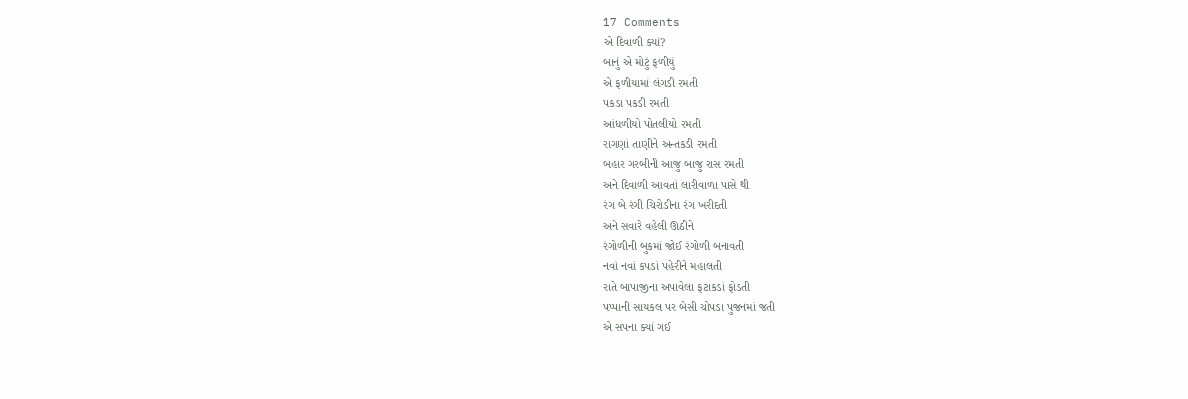17 Comments
એ દિવાળી ક્યાં?
બાનું એ મોટું ફળીયું
એ ફળીયામાં લંગડી રમતી
પકડા પકડી રમતી
આંધળીયો પોતલીયો રમતી
રાગણાં તાણીને અન્તકડી રમતી
બહાર ગરબીની આજુ બાજુ રાસ રમતી
અને દિવાળી આવતાં લારીવાળા પાસે થી
રંગ બે રંગી ચિરોડીના રંગ ખરીદતી
અને સવારે વહેલી ઊઠીને
રંગોળીની બુકમાં જોઈ રંગોળી બનાવતી
નવાં નવાં કપડાં પહેરીને મહાલતી
રાતે બાપાજીના અપાવેલા ફટાકડાં ફોડતી
પપ્પાની સાયકલ પર બેસી ચોપડા પુજનમાં જતી
એ સપના ક્યાં ગઈ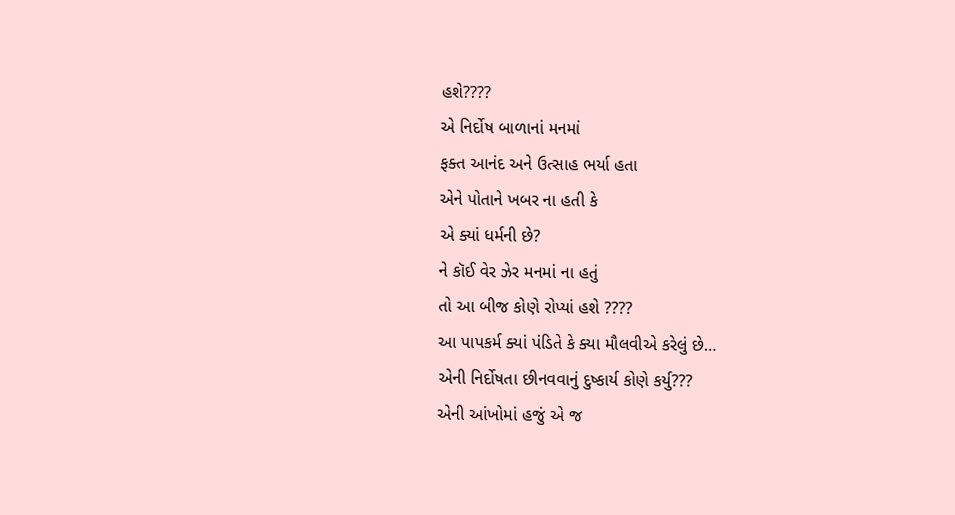હશે????
એ નિર્દોષ બાળાનાં મનમાં
ફક્ત આનંદ અને ઉત્સાહ ભર્યા હતા
એને પોતાને ખબર ના હતી કે
એ ક્યાં ધર્મની છે?
ને કૉઈ વેર ઝેર મનમાં ના હતું
તો આ બીજ કોણે રોપ્યાં હશે ????
આ પાપકર્મ ક્યાં પંડિતે કે ક્યા મૌલવીએ કરેલું છે…
એની નિર્દોષતા છીનવવાનું દુષ્કાર્ય કોણે કર્યુ???
એની આંખોમાં હજું એ જ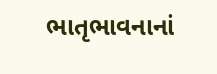ભાતૃભાવનાનાં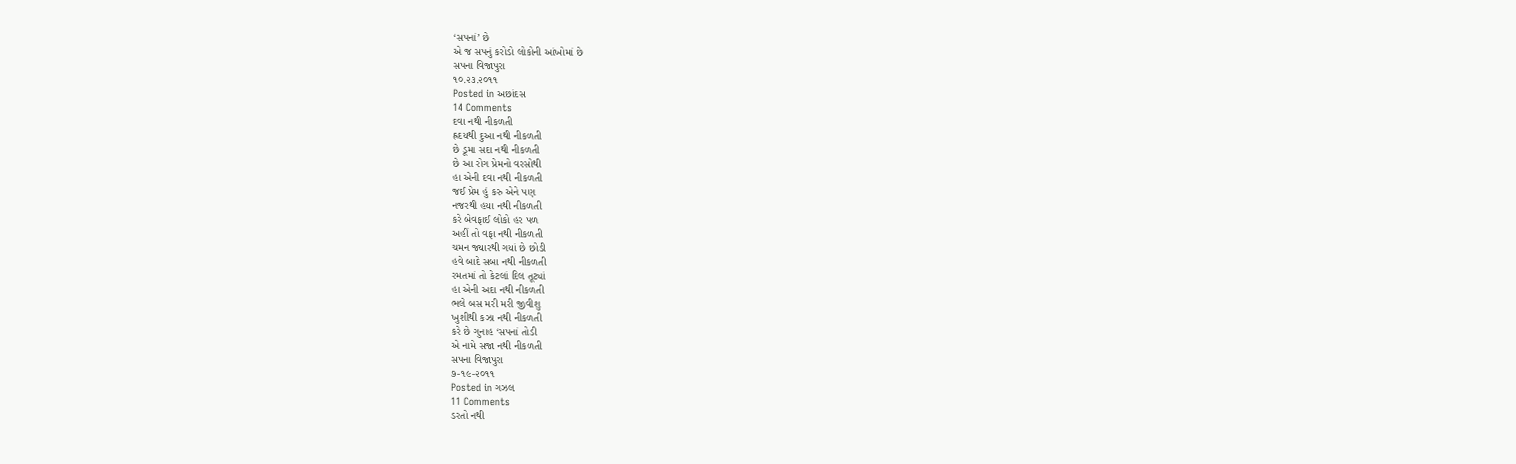‘સપનાં’ છે
એ જ સપનું કરોડો લોકોની આંખોમાં છે
સપના વિજાપુરા
૧૦.૨૩.૨૦૧૧
Posted in અછાંદસ
14 Comments
દવા નથી નીકળતી
હ્રદયથી દુઆ નથી નીકળતી
છે ડૂમા સદા નથી નીકળતી
છે આ રોગ પ્રેમનો વરસોથી
હા એની દવા નથી નીકળતી
જઈ પ્રેમ હું કરુ એને પણ
નજરથી હયા નથી નીકળતી
કરે બેવફાઈ લોકો હર પળ
અહીં તો વફા નથી નીકળતી
ચમન જ્યારથી ગયાં છે છોડી
હવે બાદે સબા નથી નીકળતી
રમતમાં તો કેટલાં દિલ તૂટ્યાં
હા એની અદા નથી નીકળતી
ભલે બસ મરી મરી જીવીશુ
ખુશીથી કઝા નથી નીકળતી
કરે છે ગુનાહ ‘સપનાં તોડી
એ નામે સજા નથી નીકળતી
સપના વિજાપુરા
૭-૧૯-૨૦૧૧
Posted in ગઝલ
11 Comments
ડરતો નથી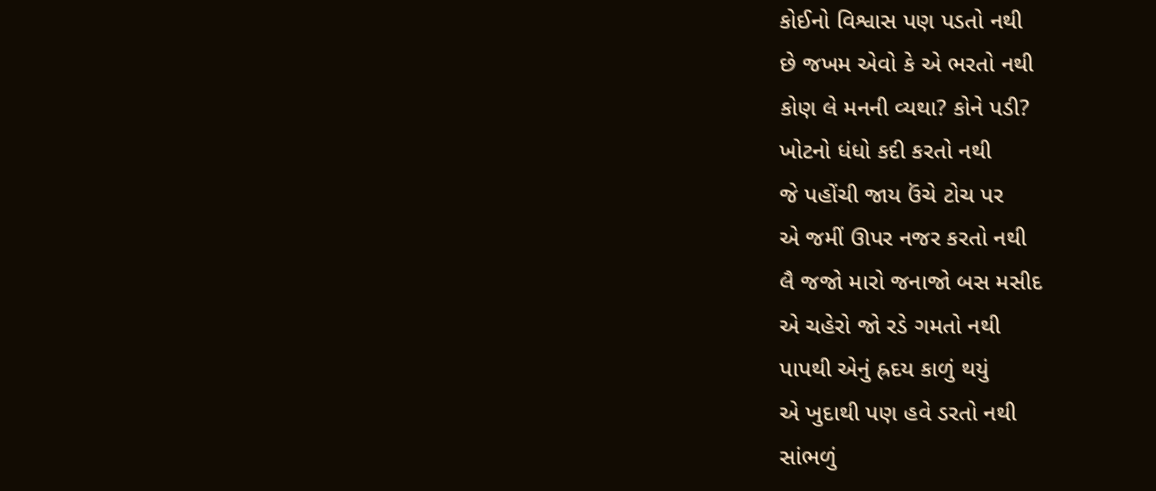કોઈનો વિશ્વાસ પણ પડતો નથી
છે જખમ એવો કે એ ભરતો નથી
કોણ લે મનની વ્યથા? કોને પડી?
ખોટનો ધંધો કદી કરતો નથી
જે પહોંચી જાય ઉંચે ટોચ પર
એ જમીં ઊપર નજર કરતો નથી
લૈ જજો મારો જનાજો બસ મસીદ
એ ચહેરો જો રડે ગમતો નથી
પાપથી એનું હ્રદય કાળું થયું
એ ખુદાથી પણ હવે ડરતો નથી
સાંભળું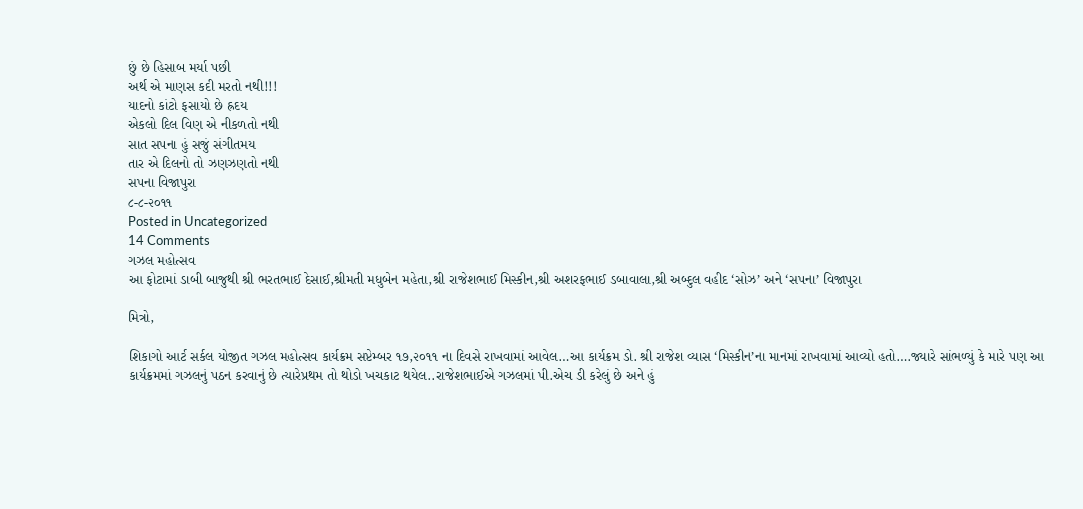છું છે હિસાબ મર્યા પછી
અર્થ એ માણસ કદી મરતો નથી!!!
યાદનો કાંટો ફસાયો છે હ્રદય
એકલો દિલ વિણ એ નીકળતો નથી
સાત સપના હું સજું સંગીતમય
તાર એ દિલનો તો ઝણઝણતો નથી
સપના વિજાપુરા
૮-૮-૨૦૧૧
Posted in Uncategorized
14 Comments
ગઝલ મહોત્સવ
આ ફોટામાં ડાબી બાજુથી શ્રી ભરતભાઈ દેસાઈ,શ્રીમતી મધુબેન મહેતા,શ્રી રાજેશભાઈ મિસ્કીન,શ્રી અશરફભાઈ ડબાવાલા,શ્રી અબ્દુલ વહીદ ‘સોઝ’ અને ‘સપના’ વિજાપુરા

મિત્રો,

શિકાગો આર્ટ સર્કલ યોજીત ગઝલ મહોત્સવ કાર્યક્રમ સપ્ટેમ્બર ૧૭,૨૦૧૧ ના દિવસે રાખવામાં આવેલ…આ કાર્યક્રમ ડો. શ્રી રાજેશ વ્યાસ ‘મિસ્કીન’ના માનમાં રાખવામાં આવ્યો હતો….જ્યારે સાંભળ્યું કે મારે પણ આ કાર્યક્રમમાં ગઝલનું પઠન કરવાનું છે ત્યારેપ્રથમ તો થોડો ખચકાટ થયેલ..રાજેશભાઈએ ગઝલમાં પી.એચ ડી કરેલું છે અને હું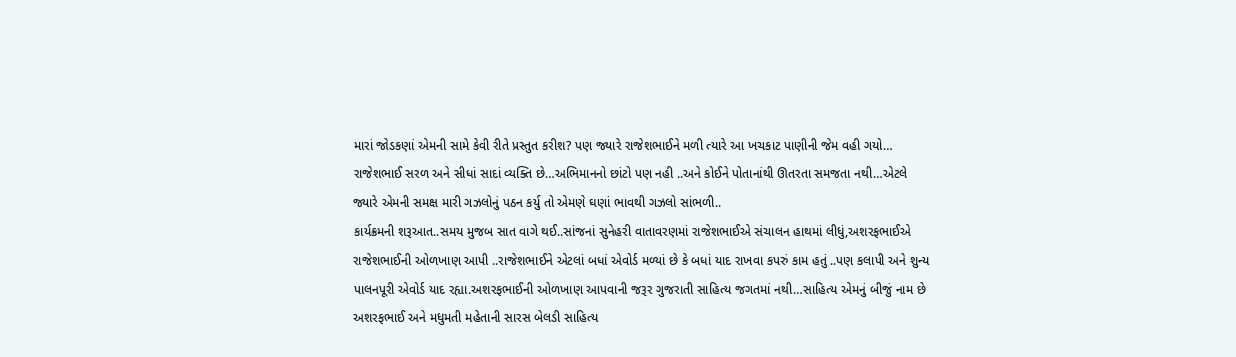મારાં જોડકણાં એમની સામે કેવી રીતે પ્રસ્તુત કરીશ? પણ જ્યારે રાજેશભાઈને મળી ત્યારે આ ખચકાટ પાણીની જેમ વહી ગયો…
રાજેશભાઈ સરળ અને સીધાં સાદાં વ્યક્તિ છે…અભિમાનનો છાંટો પણ નહી ..અને કોઈને પોતાનાંથી ઊતરતા સમજતા નથી…એટલે જ્યારે એમની સમક્ષ મારી ગઝલોનું પઠન કર્યુ તો એમણે ઘણાં ભાવથી ગઝલો સાંભળી..
કાર્યક્રમની શરૂઆત..સમય મુજબ સાત વાગે થઈ..સાંજનાં સુનેહરી વાતાવરણમાં રાજેશભાઈએ સંચાલન હાથમાં લીધું,અશરફભાઈએ રાજેશભાઈની ઓળખાણ આપી ..રાજેશભાઈને એટલાં બધાં એવોર્ડ મળ્યાં છે કે બધાં યાદ રાખવા કપરું કામ હતું ..પણ કલાપી અને શુન્ય પાલનપૂરી એવોર્ડ યાદ રહ્યા.અશરફભાઈની ઓળખાણ આપવાની જરૂર ગુજરાતી સાહિત્ય જગતમાં નથી…સાહિત્ય એમનું બીજું નામ છે અશરફભાઈ અને મધુમતી મહેતાની સારસ બેલડી સાહિત્ય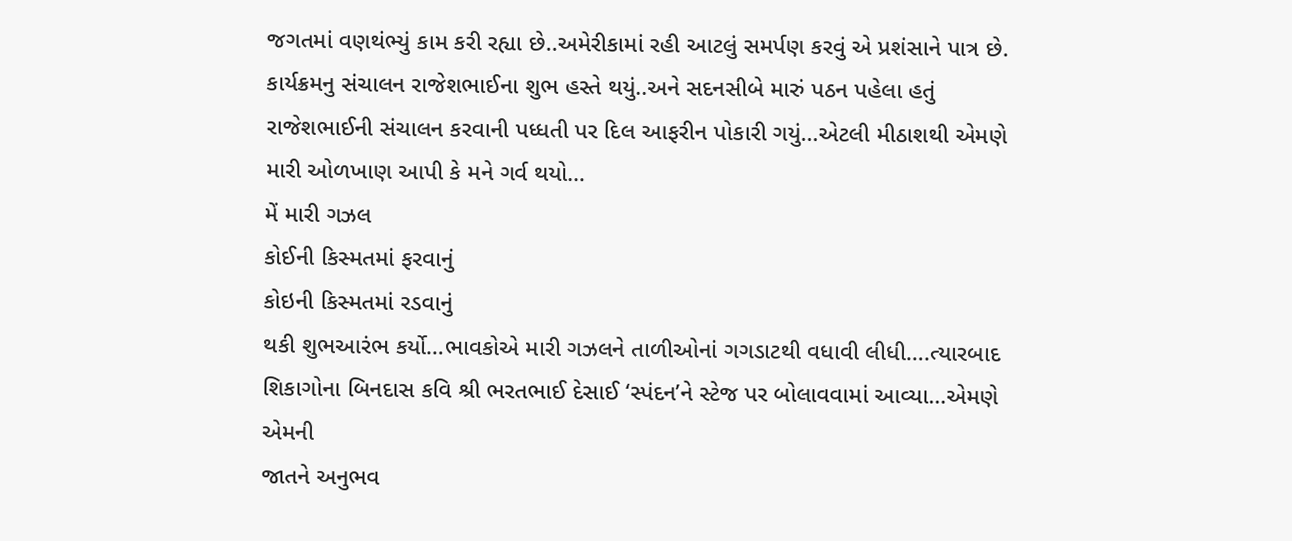જગતમાં વણથંભ્યું કામ કરી રહ્યા છે..અમેરીકામાં રહી આટલું સમર્પણ કરવું એ પ્રશંસાને પાત્ર છે.
કાર્યક્રમનુ સંચાલન રાજેશભાઈના શુભ હસ્તે થયું..અને સદનસીબે મારું પઠન પહેલા હતું રાજેશભાઈની સંચાલન કરવાની પધ્ધતી પર દિલ આફરીન પોકારી ગયું…એટલી મીઠાશથી એમણે મારી ઓળખાણ આપી કે મને ગર્વ થયો…
મેં મારી ગઝલ
કોઈની કિસ્મતમાં ફરવાનું
કોઇની કિસ્મતમાં રડવાનું
થકી શુભઆરંભ કર્યો…ભાવકોએ મારી ગઝલને તાળીઓનાં ગગડાટથી વધાવી લીધી….ત્યારબાદ શિકાગોના બિનદાસ કવિ શ્રી ભરતભાઈ દેસાઈ ‘સ્પંદન’ને સ્ટેજ પર બોલાવવામાં આવ્યા…એમણે એમની
જાતને અનુભવ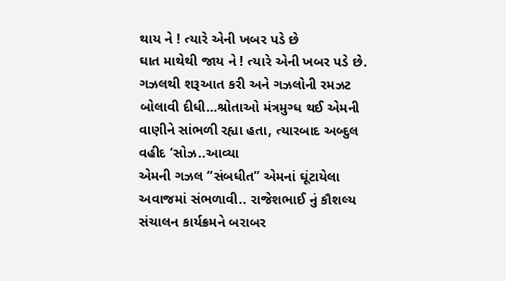થાય ને ! ત્યારે એની ખબર પડે છે
ઘાત માથેથી જાય ને ! ત્યારે એની ખબર પડે છે.
ગઝલથી શરૂઆત કરી અને ગઝલોની રમઝટ બોલાવી દીધી…શ્રોતાઓ મંત્રમુગ્ધ થઈ એમની વાણીને સાંભળી રહ્યા હતા, ત્યારબાદ અબ્દુલ વહીદ ‘સોઝ..આવ્યા
એમની ગઝલ “સંબધીત” એમનાં ઘૂંટાયેલા અવાજમાં સંભળાવી.. રાજેશભાઈ નું કૌશલ્ય સંચાલન કાર્યક્રમને બરાબર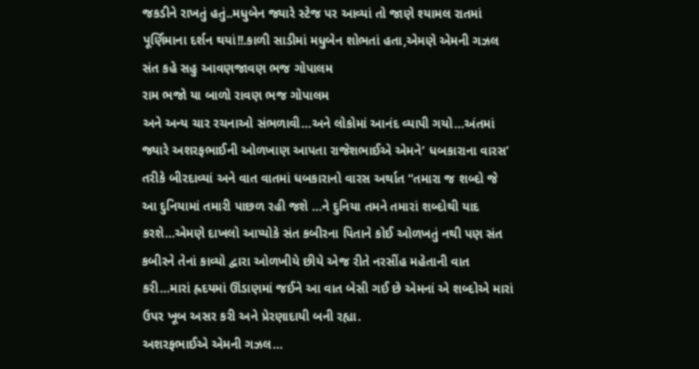જકડીને રાખતું હતું..મધુબેન જ્યારે સ્ટેજ પર આવ્યાં તો જાણે શ્યામલ રાતમાં પૂર્ણિમાના દર્શન થયાં!!.કાળી સાડીમાં મધુબેન શોભતાં હતા,એમણે એમની ગઝલ
સંત કહે સહુ આવણજાવણ ભજ ગોપાલમ
રામ ભજો યા બાળો રાવણ ભજ ગોપાલમ
અને અન્ય ચાર રચનાઓ સંભળાવી…અને લોકોમાં આનંદ વ્યાપી ગયો…અંતમાં જ્યારે અશરફભાઈની ઓળખાણ આપતા રાજેશભાઈએ એમને’ ધબકારાના વારસ’ તરીકે બીરદાવ્યાં અને વાત વાતમાં ધબકારાનો વારસ અર્થાત “તમારા જ શબ્દો જે આ દુનિયામાં તમારી પાછળ રહી જશે …ને દુનિયા તમને તમારાં શબ્દોથી યાદ કરશે…એમણે દાખલો આપ્યોકે સંત કબીરના પિતાને કોઈ ઓળખતું નથી પણ સંત કબીરને તેનાં કાવ્યો દ્વારા ઓળખીયે છીયે એજ રીતે નરસીંહ મહેતાની વાત કરી…મારાં હ્રદયમાં ઊંડાણમાં જઈને આ વાત બેસી ગઈ છે એમનાં એ શબ્દોએ મારાં ઉપર ખૂબ અસર કરી અને પ્રેરણાદાયી બની રહ્યા.
અશરફભાઈએ એમની ગઝલ…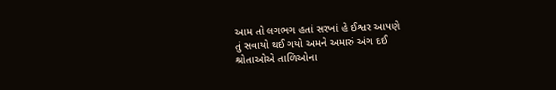આમ તો લગભગ હતાં સરખાં હે ઈશ્વર આપણે
તું સવાયો થઈ ગયો અમને અમારું અંગ દઈ
શ્રોતાઓએ તાળિઓના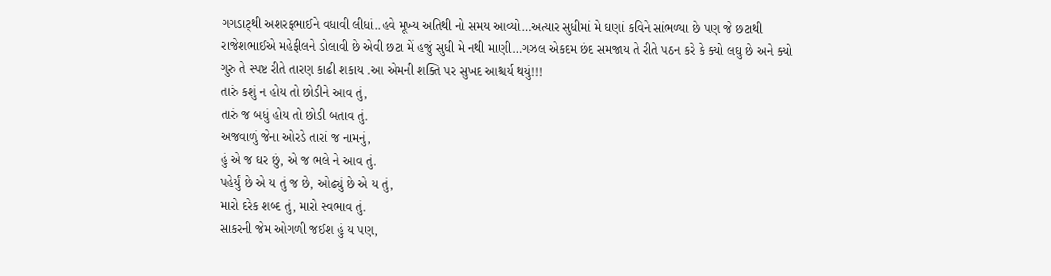ગગડાટ્થી અશરફભાઈને વધાવી લીધાં..હવે મૂખ્ય અતિથી નો સમય આવ્યો…અત્યાર સુધીમાં મે ઘણાં કવિને સાંભળ્યા છે પણ જે છટાથી રાજેશભાઈએ મહેફીલને ડોલાવી છે એવી છટા મેં હજું સુધી મે નથી માણી…ગઝલ એકદમ છંદ સમજાય તે રીતે પઠન કરે કે ક્યો લઘુ છે અને ક્યો ગુરુ તે સ્પષ્ટ રીતે તારણ કાઢી શકાય .આ એમની શક્તિ પર સુખદ આશ્ચર્ય થયું!!!
તારું કશું ન હોય તો છોડીને આવ તું,
તારું જ બધું હોય તો છોડી બતાવ તું.
અજવાળું જેના ઓરડે તારાં જ નામનું,
હું એ જ ઘર છું, એ જ ભલે ને આવ તું.
પહેર્યું છે એ ય તું જ છે, ઓઢ્યું છે એ ય તું,
મારો દરેક શબ્દ તું, મારો સ્વભાવ તું.
સાકરની જેમ ઓગળી જઈશ હું ય પણ,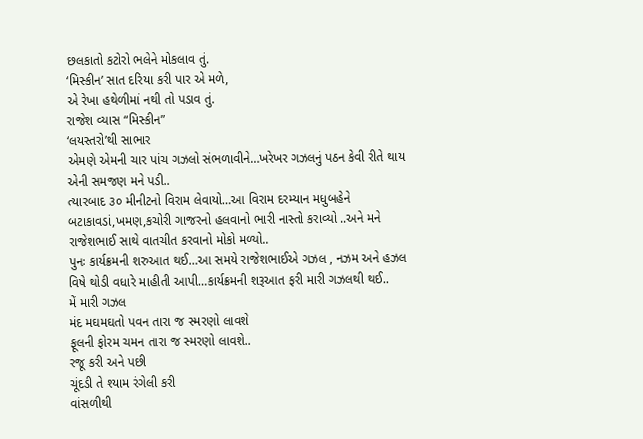છલકાતો કટોરો ભલેને મોકલાવ તું.
‘મિસ્કીન’ સાત દરિયા કરી પાર એ મળે,
એ રેખા હથેળીમાં નથી તો પડાવ તું.
રાજેશ વ્યાસ “મિસ્કીન”
‘લયસ્તરો’થી સાભાર
એમણે એમની ચાર પાંચ ગઝલો સંભળાવીને…ખરેખર ગઝલનું પઠન કેવી રીતે થાય એની સમજણ મને પડી..
ત્યારબાદ ૩૦ મીનીટનો વિરામ લેવાયો…આ વિરામ દરમ્યાન મધુબહેને બટાકાવડાં,ખમણ,કચોરી ગાજરનો હલવાનો ભારી નાસ્તો કરાવ્યો ..અને મને રાજેશભાઈ સાથે વાતચીત કરવાનો મોકો મળ્યો..
પુનઃ કાર્યક્રમની શરુઆત થઈ…આ સમયે રાજેશભાઈએ ગઝલ , નઝમ અને હઝલ વિષે થોડી વધારે માહીતી આપી…કાર્યક્રમની શરૂઆત ફરી મારી ગઝલથી થઈ..
મેં મારી ગઝલ
મંદ મઘમઘતો પવન તારા જ સ્મરણો લાવશે
ફૂલની ફોરમ ચમન તારા જ સ્મરણો લાવશે..
રજૂ કરી અને પછી
ચૂંદડી તે શ્યામ રંગેલી કરી
વાંસળીથી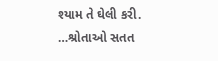શ્યામ તે ઘેલી કરી.
…શ્રોતાઓ સતત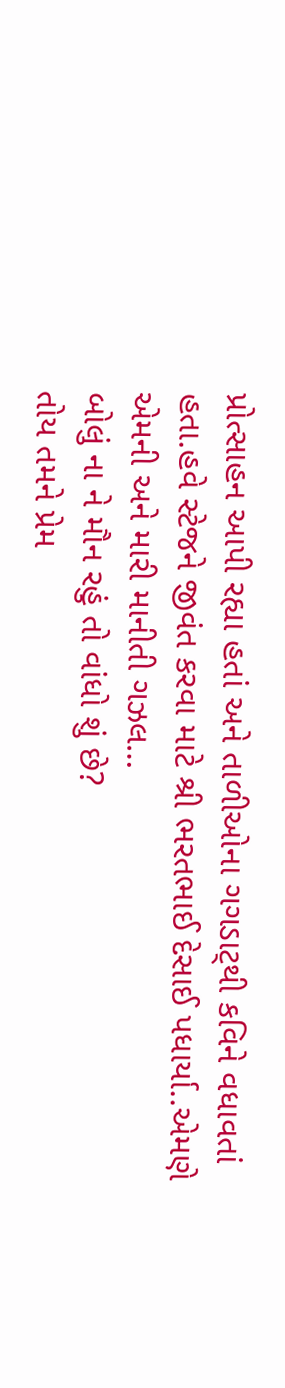પ્રોત્સાહન આપી રહ્યા હતાં અને તાળીઓના ગગડાટ્થી કવિને વધાવતાં હતા.હવે સ્ટેજને જીવંત કરવા માટે શ્રી ભરતભાઈ દેસાઈ પધાર્યા..એમણે એમની અને મારી માનીતી ગઝલ…
બોલું ના ને મૌન રહું તો વાંધો શું છે?
તોય તમને પ્રેમ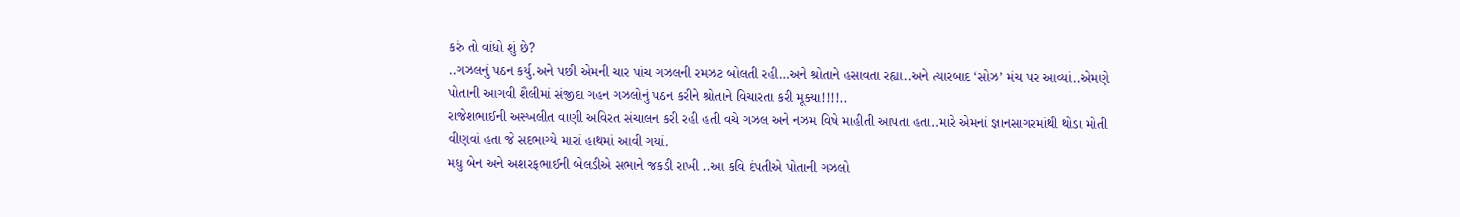કરું તો વાંધો શું છે?
..ગઝલનું પઠન કર્યુ.અને પછી એમની ચાર પાંચ ગઝલની રમઝટ બોલતી રહી…અને શ્રોતાને હસાવતા રહ્યા..અને ત્યારબાદ ‘સોઝ’ મંચ પર આવ્યાં..એમણે પોતાની આગવી શૈલીમાં સંજીદા ગહન ગઝલોનું પઠન કરીને શ્રોતાને વિચારતા કરી મૂક્યા!!!!..
રાજેશભાઈની અસ્ખલીત વાણી અવિરત સંચાલન કરી રહી હતી વચે ગઝલ અને નઝમ વિષે માહીતી આપતા હતા..મારે એમનાં જ્ઞાનસાગરમાંથી થોડા મોતી વીણવાં હતા જે સદભાગ્યે મારાં હાથમાં આવી ગયાં.
મધુ બેન અને અશરફભાઈની બેલડીએ સભાને જકડી રાખી ..આ કવિ દંપતીએ પોતાની ગઝલો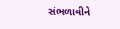સંભળાવીને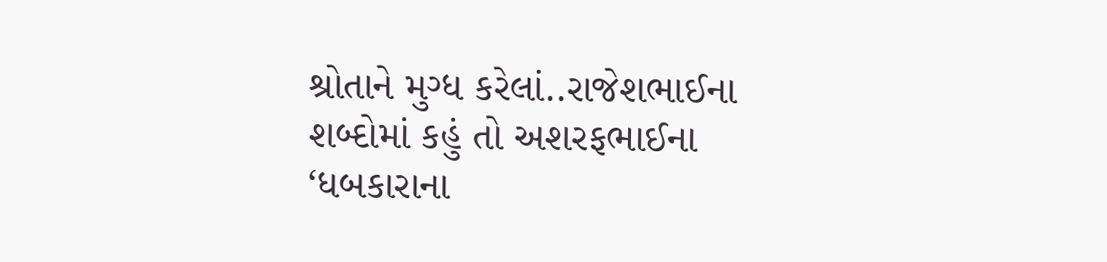શ્રોતાને મુગ્ધ કરેલાં..રાજેશભાઈના શબ્દોમાં કહું તો અશરફભાઈના ‘ધબકારાના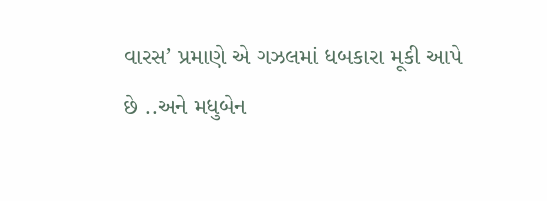વારસ’ પ્રમાણે એ ગઝલમાં ધબકારા મૂકી આપે છે ..અને મધુબેન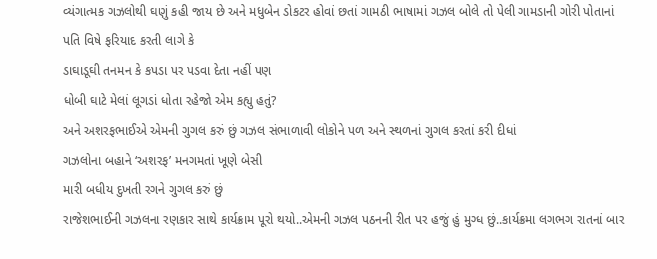વ્યંગાત્મક ગઝલોથી ઘણું કહી જાય છે અને મધુબેન ડોકટર હોવાં છતાં ગામઠી ભાષામાં ગઝલ બોલે તો પેલી ગામડાની ગોરી પોતાનાં પતિ વિષે ફરિયાદ કરતી લાગે કે
ડાઘાડૂઘી તનમન કે કપડા પર પડવા દેતા નહીં પણ
ધોબી ઘાટે મેલાં લૂગડાં ધોતા રહેજો એમ કહ્યુ હતું?
અને અશરફભાઈએ એમની ગુગલ કરું છું ગઝલ સંભાળાવી લોકોને પળ અને સ્થળનાં ગુગલ કરતાં કરી દીધાં
ગઝલોના બહાને ‘અશરફ’ મનગમતાં ખૂણે બેસી
મારી બધીય દુખતી રગને ગુગલ કરું છું
રાજેશભાઈની ગઝલના રણકાર સાથે કાર્યક્રામ પૂરો થયો..એમની ગઝલ પઠનની રીત પર હજું હું મુગ્ધ છું..કાર્યક્રમા લગભગ રાતનાં બાર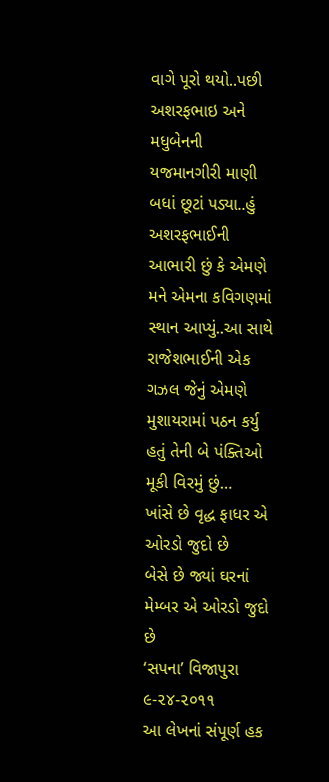વાગે પૂરો થયો..પછી અશરફભાઇ અને મધુબેનની યજમાનગીરી માણી બધાં છૂટાં પડ્યા..હું અશરફભાઈની આભારી છું કે એમણે મને એમના કવિગણમાં સ્થાન આપ્યું..આ સાથે રાજેશભાઈની એક ગઝલ જેનું એમણે મુશાયરામાં પઠન કર્યુ હતું તેની બે પંક્તિઓ મૂકી વિરમું છું…
ખાંસે છે વૃદ્ધ ફાધર એ ઓરડો જુદો છે
બેસે છે જ્યાં ઘરનાં મેમ્બર એ ઓરડો જુદો છે
‘સપના’ વિજાપુરા
૯-૨૪-૨૦૧૧
આ લેખનાં સંપૂર્ણ હક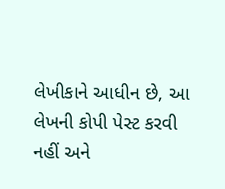લેખીકાને આધીન છે, આ લેખની કોપી પેસ્ટ કરવી નહીં અને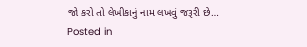જો કરો તો લેખીકાનું નામ લખવું જરૂરી છે…
Posted in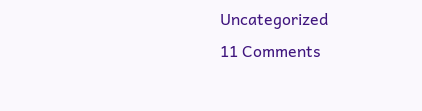Uncategorized
11 Comments